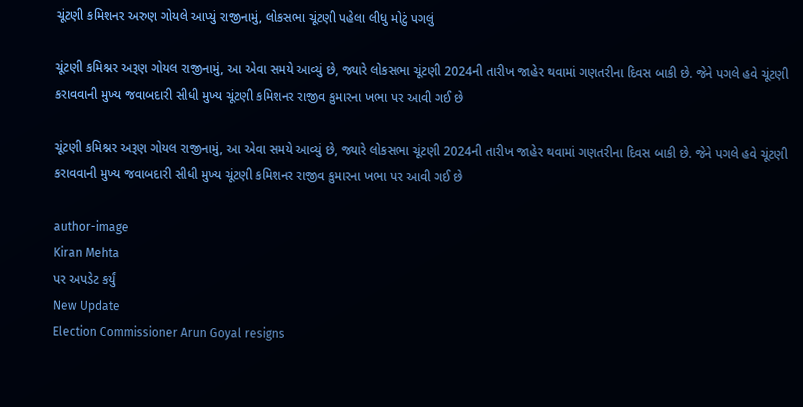ચૂંટણી કમિશનર અરુણ ગોયલે આપ્યું રાજીનામું, લોકસભા ચૂંટણી પહેલા લીધુ મોટું પગલું

ચૂંટણી કમિશ્નર અરૂણ ગોયલ રાજીનામું, આ એવા સમયે આવ્યું છે, જ્યારે લોકસભા ચૂંટણી 2024ની તારીખ જાહેર થવામાં ગણતરીના દિવસ બાકી છે. જેને પગલે હવે ચૂંટણી કરાવવાની મુખ્ય જવાબદારી સીધી મુખ્ય ચૂંટણી કમિશનર રાજીવ કુમારના ખભા પર આવી ગઈ છે

ચૂંટણી કમિશ્નર અરૂણ ગોયલ રાજીનામું, આ એવા સમયે આવ્યું છે, જ્યારે લોકસભા ચૂંટણી 2024ની તારીખ જાહેર થવામાં ગણતરીના દિવસ બાકી છે. જેને પગલે હવે ચૂંટણી કરાવવાની મુખ્ય જવાબદારી સીધી મુખ્ય ચૂંટણી કમિશનર રાજીવ કુમારના ખભા પર આવી ગઈ છે

author-image
Kiran Mehta
પર અપડેટ કર્યું
New Update
Election Commissioner Arun Goyal resigns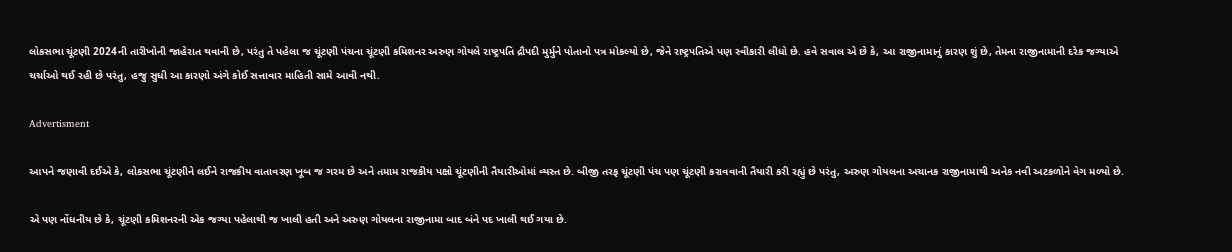લોકસભા ચૂંટણી 2024ની તારીખોની જાહેરાત થવાની છે, પરંતુ તે પહેલા જ ચૂંટણી પંચના ચૂંટણી કમિશનર અરુણ ગોયલે રાષ્ટ્રપતિ દ્રૌપદી મુર્મુને પોતાનો પત્ર મોકલ્યો છે, જેને રાષ્ટ્રપતિએ પણ સ્વીકારી લીધો છે. હવે સવાલ એ છે કે, આ રાજીનામાનું કારણ શું છે, તેમના રાજીનામાની દરેક જગ્યાએ ચર્ચાઓ થઈ રહી છે પરંતુ, હજુ સુધી આ કારણો અંગે કોઈ સત્તાવાર માહિતી સામે આવી નથી.

Advertisment

આપને જણાવી દઈએ કે, લોકસભા ચૂંટણીને લઈને રાજકીય વાતાવરણ ખૂબ જ ગરમ છે અને તમામ રાજકીય પક્ષો ચૂંટણીની તૈયારીઓમાં વ્યસ્ત છે. બીજી તરફ ચૂંટણી પંચ પણ ચૂંટણી કરાવવાની તૈયારી કરી રહ્યું છે પરંતુ, અરુણ ગોયલના અચાનક રાજીનામાથી અનેક નવી અટકળોને વેગ મળ્યો છે.

એ પણ નોંધનીય છે કે, ચૂંટણી કમિશનરની એક જગ્યા પહેલાથી જ ખાલી હતી અને અરુણ ગોયલના રાજીનામા બાદ બંને પદ ખાલી થઈ ગયા છે.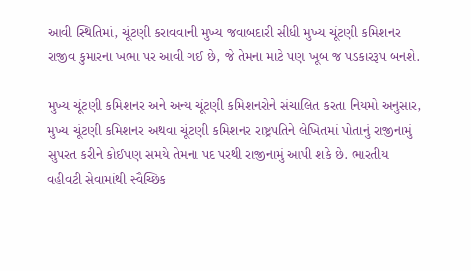આવી સ્થિતિમાં, ચૂંટણી કરાવવાની મુખ્ય જવાબદારી સીધી મુખ્ય ચૂંટણી કમિશનર રાજીવ કુમારના ખભા પર આવી ગઈ છે, જે તેમના માટે પણ ખૂબ જ પડકારરૂપ બનશે.

મુખ્ય ચૂંટણી કમિશનર અને અન્ય ચૂંટણી કમિશનરોને સંચાલિત કરતા નિયમો અનુસાર, મુખ્ય ચૂંટણી કમિશનર અથવા ચૂંટણી કમિશનર રાષ્ટ્રપતિને લેખિતમાં પોતાનું રાજીનામું સુપરત કરીને કોઈપણ સમયે તેમના પદ પરથી રાજીનામું આપી શકે છે. ભારતીય વહીવટી સેવામાંથી સ્વૈચ્છિક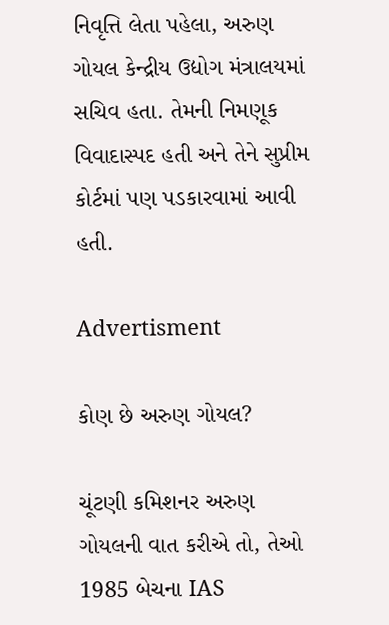નિવૃત્તિ લેતા પહેલા, અરુણ ગોયલ કેન્દ્રીય ઉદ્યોગ મંત્રાલયમાં સચિવ હતા. તેમની નિમણૂક વિવાદાસ્પદ હતી અને તેને સુપ્રીમ કોર્ટમાં પણ પડકારવામાં આવી હતી.

Advertisment

કોણ છે અરુણ ગોયલ?

ચૂંટણી કમિશનર અરુણ ગોયલની વાત કરીએ તો, તેઓ 1985 બેચના IAS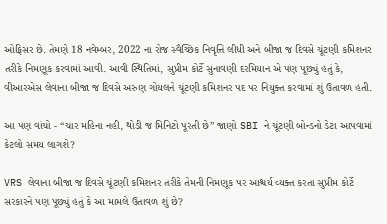ઓફિસર છે. તેમણે 18 નવેમ્બર, 2022 ના રોજ સ્વૈચ્છિક નિવૃત્તિ લીધી અને બીજા જ દિવસે ચૂંટણી કમિશનર તરીકે નિમણૂક કરવામાં આવી. આવી સ્થિતિમાં, સુપ્રીમ કોર્ટે સુનાવણી દરમિયાન એ પણ પૂછ્યું હતું કે, વીઆરએસ લેવાના બીજા જ દિવસે અરુણ ગોયલને ચૂંટણી કમિશનર પદ પર નિયુક્ત કરવામાં શું ઉતાવળ હતી.

આ પણ વાંચો - “ચાર મહિના નહી, થોડી જ મિનિટો પૂરતી છે” જાણો SBI ને ચૂંટણી બોન્ડનો ડેટા આપવામાં કેટલો સમય લાગશે?

VRS લેવાના બીજા જ દિવસે ચૂંટણી કમિશનર તરીકે તેમની નિમણૂક પર આશ્ચર્ય વ્યક્ત કરતા સુપ્રીમ કોર્ટે સરકારને પણ પૂછ્યું હતું કે આ મામલે ઉતાવળ શું છે?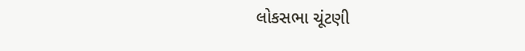લોકસભા ચૂંટણી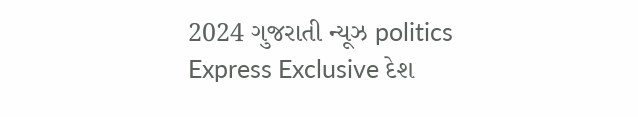2024 ગુજરાતી ન્યૂઝ politics Express Exclusive દેશ